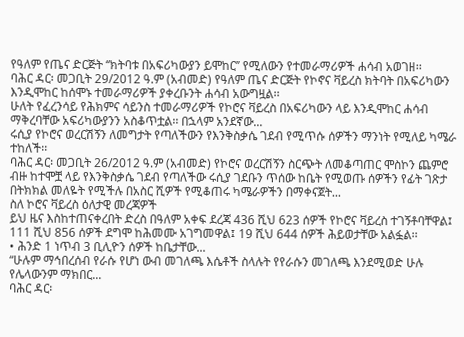የዓለም የጤና ድርጅት ‘‘ክትባቱ በአፍሪካውያን ይሞከር’’ የሚለውን የተመራማሪዎች ሐሳብ አወገዘ፡፡
ባሕር ዳር፡ መጋቢት 29/2012 ዓ.ም (አብመድ) የዓለም ጤና ድርጅት የኮኖና ቫይረስ ክትባት በአፍሪካውን እንዲሞከር ከሰሞኑ ተመራማሪዎች ያቀረቡንት ሐሳብ አውግዟል፡፡
ሁለት የፈረንሳይ የሕክምና ሳይንስ ተመራማሪዎች የኮሮና ቫይረስ በአፍሪካውን ላይ እንዲሞከር ሐሳብ ማቅረባቸው አፍሪካውያንን አስቆጥቷል፡፡ በኋላም አንደኛው...
ሩሲያ የኮሮና ወረርሽኝን ለመግታት የጣለችውን የእንቅስቃሴ ገደብ የሚጥሱ ሰዎችን ማንነት የሚለይ ካሜራ ተከለች፡፡
ባሕር ዳር፡ መጋቢት 26/2012 ዓ.ም (አብመድ) የኮሮና ወረርሽኝን ስርጭት ለመቆጣጠር ሞስኮን ጨምሮ ብዙ ከተሞቿ ላይ የእንቅስቃሴ ገደብ የጣለችው ሩሲያ ገደቡን ጥሰው ከቤት የሚወጡ ሰዎችን የፊት ገጽታ በትክክል መለዬት የሚችሉ በአስር ሺዎች የሚቆጠሩ ካሜራዎችን በማቀናጀት...
ስለ ኮሮና ቫይረስ ዕለታዊ መረጃዎች
ይህ ዜና እስከተጠናቀረበት ድረስ በዓለም አቀፍ ደረጃ 436 ሺህ 623 ሰዎች የኮሮና ቫይረስ ተገኝቶባቸዋል፤ 111 ሺህ 856 ሰዎች ደግሞ ከሕመሙ አገግመዋል፤ 19 ሺህ 644 ሰዎች ሕይወታቸው አልፏል፡፡
• ሕንድ 1 ነጥብ 3 ቢሊዮን ሰዎች ከቤታቸው...
“ሁሉም ማኅበረሰብ የራሱ የሆነ ውብ መገለጫ እሴቶች ስላሉት የየራሱን መገለጫ እንደሚወድ ሁሉ የሌላውንም ማክበር...
ባሕር ዳር፡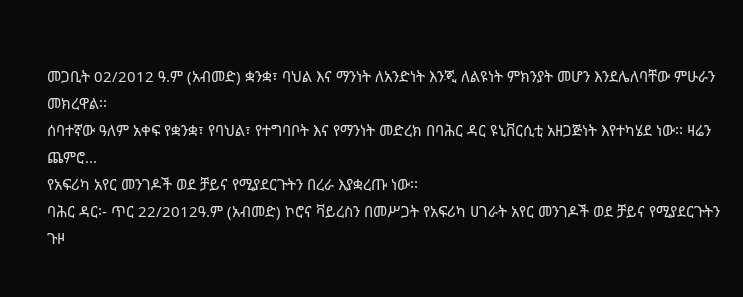መጋቢት 02/2012 ዓ.ም (አብመድ) ቋንቋ፣ ባህል እና ማንነት ለአንድነት እንጂ ለልዩነት ምክንያት መሆን እንደሌለባቸው ምሁራን መክረዋል፡፡
ሰባተኛው ዓለም አቀፍ የቋንቋ፣ የባህል፣ የተግባቦት እና የማንነት መድረክ በባሕር ዳር ዩኒቨርሲቲ አዘጋጅነት እየተካሄደ ነው፡፡ ዛሬን ጨምሮ...
የአፍሪካ አየር መንገዶች ወደ ቻይና የሚያደርጉትን በረራ እያቋረጡ ነው፡፡
ባሕር ዳር፡- ጥር 22/2012ዓ.ም (አብመድ) ኮሮና ቫይረስን በመሥጋት የአፍሪካ ሀገራት አየር መንገዶች ወደ ቻይና የሚያደርጉትን ጉዞ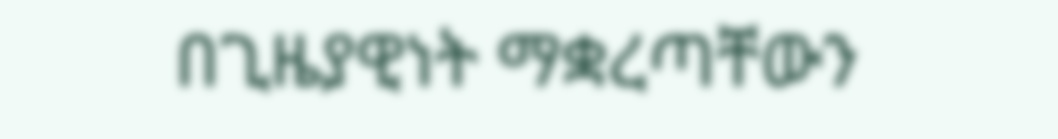በጊዜያዊነት ማቋረጣቸውን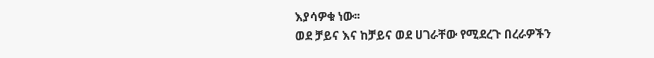እያሳዎቁ ነው፡፡
ወደ ቻይና እና ከቻይና ወደ ሀገራቸው የሚደረጉ በረራዎችን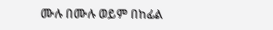ሙሉ በሙሉ ወይም በከፊል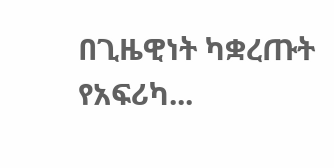በጊዜዊነት ካቋረጡት የአፍሪካ...